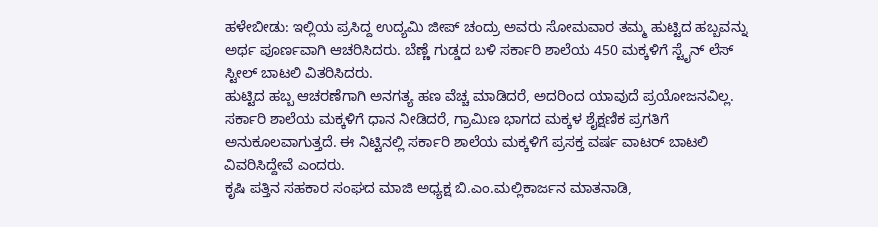ಹಳೇಬೀಡು: ಇಲ್ಲಿಯ ಪ್ರಸಿದ್ದ ಉದ್ಯಮಿ ಜೀಪ್ ಚಂದ್ರು ಅವರು ಸೋಮವಾರ ತಮ್ಮ ಹುಟ್ಟಿದ ಹಬ್ಬವನ್ನು ಅರ್ಥ ಪೂರ್ಣವಾಗಿ ಆಚರಿಸಿದರು. ಬೆಣ್ಣೆ ಗುಡ್ಡದ ಬಳಿ ಸರ್ಕಾರಿ ಶಾಲೆಯ 450 ಮಕ್ಕಳಿಗೆ ಸ್ಟೈನ್ ಲೆಸ್ ಸ್ಟೀಲ್ ಬಾಟಲಿ ವಿತರಿಸಿದರು.
ಹುಟ್ಟಿದ ಹಬ್ಬ ಆಚರಣೆಗಾಗಿ ಅನಗತ್ಯ ಹಣ ವೆಚ್ಚ ಮಾಡಿದರೆ, ಅದರಿಂದ ಯಾವುದೆ ಪ್ರಯೋಜನವಿಲ್ಲ. ಸರ್ಕಾರಿ ಶಾಲೆಯ ಮಕ್ಕಳಿಗೆ ಧಾನ ನೀಡಿದರೆ, ಗ್ರಾಮಿಣ ಭಾಗದ ಮಕ್ಕಳ ಶೈಕ್ಷಣಿಕ ಪ್ರಗತಿಗೆ ಅನುಕೂಲವಾಗುತ್ತದೆ. ಈ ನಿಟ್ಟಿನಲ್ಲಿ ಸರ್ಕಾರಿ ಶಾಲೆಯ ಮಕ್ಕಳಿಗೆ ಪ್ರಸಕ್ತ ವರ್ಷ ವಾಟರ್ ಬಾಟಲಿ ವಿವರಿಸಿದ್ದೇವೆ ಎಂದರು.
ಕೃಷಿ ಪತ್ತಿನ ಸಹಕಾರ ಸಂಘದ ಮಾಜಿ ಅಧ್ಯಕ್ಷ ಬಿ.ಎಂ.ಮಲ್ಲಿಕಾರ್ಜನ ಮಾತನಾಡಿ,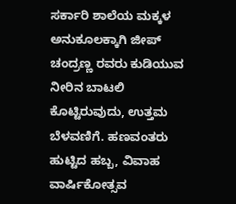ಸರ್ಕಾರಿ ಶಾಲೆಯ ಮಕ್ಕಳ ಅನುಕೂಲಕ್ಕಾಗಿ ಜೀಪ್ ಚಂದ್ರಣ್ಣ ರವರು ಕುಡಿಯುವ ನೀರಿನ ಬಾಟಲಿ ಕೊಟ್ಟಿರುವುದು, ಉತ್ತಮ ಬೆಳವಣಿಗೆ. ಹಣವಂತರು ಹುಟ್ಟಿದ ಹಬ್ಬ, ವಿವಾಹ ವಾರ್ಷಿಕೋತ್ಸವ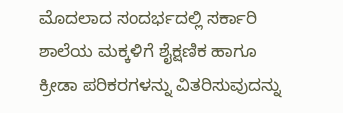ಮೊದಲಾದ ಸಂದರ್ಭದಲ್ಲಿ ಸರ್ಕಾರಿ ಶಾಲೆಯ ಮಕ್ಕಳಿಗೆ ಶೈಕ್ಷಣಿಕ ಹಾಗೂ ಕ್ರೀಡಾ ಪರಿಕರಗಳನ್ನು ವಿತರಿಸುವುದನ್ನು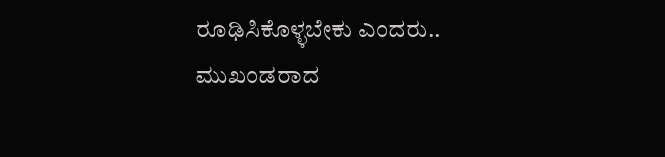ರೂಢಿಸಿಕೊಳ್ಳಬೇಕು ಎಂದರು..
ಮುಖಂಡರಾದ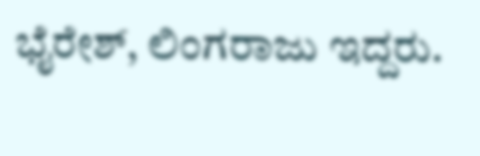ಭೈರೇಶ್, ಲಿಂಗರಾಜು ಇದ್ದರು.